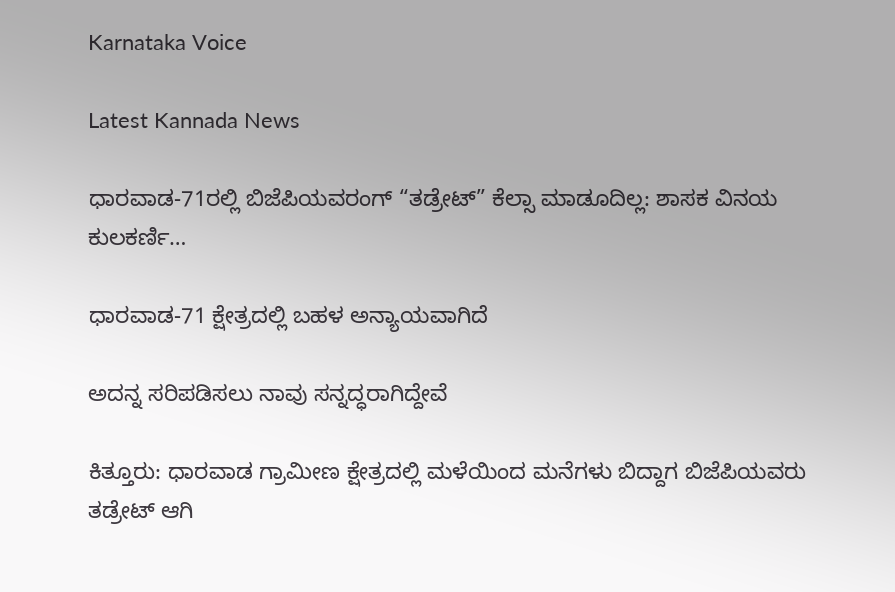Karnataka Voice

Latest Kannada News

ಧಾರವಾಡ-71ರಲ್ಲಿ ಬಿಜೆಪಿಯವರಂಗ್ “ತಡ್ರೇಟ್” ಕೆಲ್ಸಾ ಮಾಡೂದಿಲ್ಲ: ಶಾಸಕ ವಿನಯ ಕುಲಕರ್ಣಿ…

ಧಾರವಾಡ-71 ಕ್ಷೇತ್ರದಲ್ಲಿ ಬಹಳ ಅನ್ಯಾಯವಾಗಿದೆ

ಅದನ್ನ ಸರಿಪಡಿಸಲು ನಾವು ಸನ್ನದ್ಧರಾಗಿದ್ದೇವೆ

ಕಿತ್ತೂರು: ಧಾರವಾಡ ಗ್ರಾಮೀಣ ಕ್ಷೇತ್ರದಲ್ಲಿ ಮಳೆಯಿಂದ ಮನೆಗಳು ಬಿದ್ದಾಗ ಬಿಜೆಪಿಯವರು ತಡ್ರೇಟ್ ಆಗಿ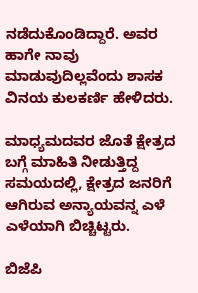ನಡೆದುಕೊಂಡಿದ್ದಾರೆ. ಅವರ ಹಾಗೇ ನಾವು ಮಾಡುವುದಿಲ್ಲವೆಂದು ಶಾಸಕ ವಿನಯ ಕುಲಕರ್ಣಿ ಹೇಳಿದರು.

ಮಾಧ್ಯಮದವರ ಜೊತೆ ಕ್ಷೇತ್ರದ ಬಗ್ಗೆ ಮಾಹಿತಿ ನೀಡುತ್ತಿದ್ದ ಸಮಯದಲ್ಲಿ, ಕ್ಷೇತ್ರದ ಜನರಿಗೆ ಆಗಿರುವ ಅನ್ಯಾಯವನ್ನ ಎಳೆ ಎಳೆಯಾಗಿ ಬಿಚ್ಚಿಟ್ಟರು.

ಬಿಜೆಪಿ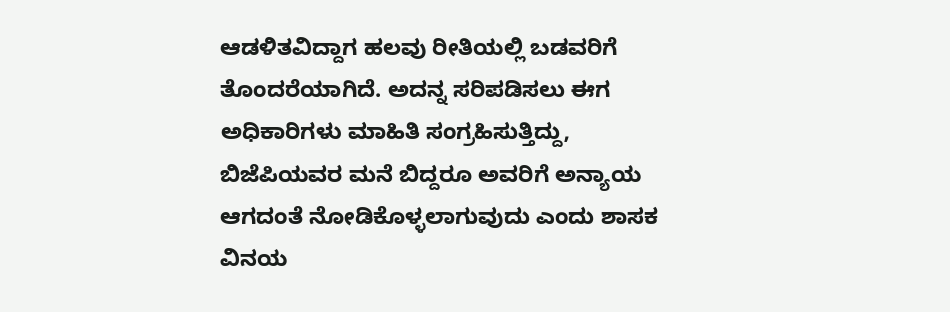ಆಡಳಿತವಿದ್ದಾಗ ಹಲವು ರೀತಿಯಲ್ಲಿ ಬಡವರಿಗೆ ತೊಂದರೆಯಾಗಿದೆ. ಅದನ್ನ ಸರಿಪಡಿಸಲು ಈಗ ಅಧಿಕಾರಿಗಳು ಮಾಹಿತಿ ಸಂಗ್ರಹಿಸುತ್ತಿದ್ದು, ಬಿಜೆಪಿಯವರ ಮನೆ ಬಿದ್ದರೂ ಅವರಿಗೆ ಅನ್ಯಾಯ ಆಗದಂತೆ ನೋಡಿಕೊಳ್ಳಲಾಗುವುದು ಎಂದು ಶಾಸಕ ವಿನಯ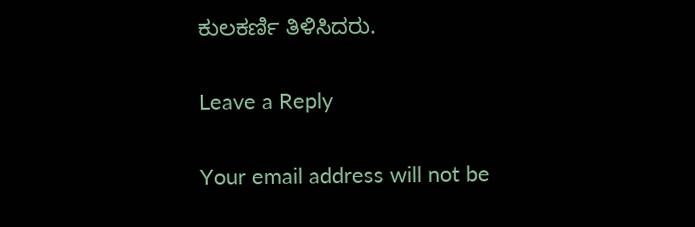ಕುಲಕರ್ಣಿ ತಿಳಿಸಿದರು.

Leave a Reply

Your email address will not be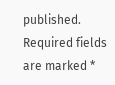published. Required fields are marked *